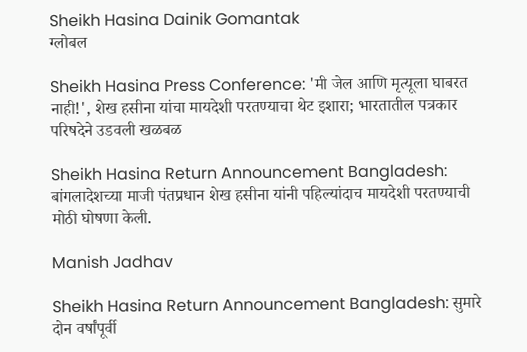Sheikh Hasina Dainik Gomantak
ग्लोबल

Sheikh Hasina Press Conference: 'मी जेल आणि मृत्यूला घाबरत नाही!', शेख हसीना यांचा मायदेशी परतण्याचा थेट इशारा; भारतातील पत्रकार परिषदेने उडवली खळबळ

Sheikh Hasina Return Announcement Bangladesh: बांगलादेशच्या माजी पंतप्रधान शेख हसीना यांनी पहिल्यांदाच मायदेशी परतण्याची मोठी घोषणा केली.

Manish Jadhav

Sheikh Hasina Return Announcement Bangladesh: सुमारे दोन वर्षांपूर्वी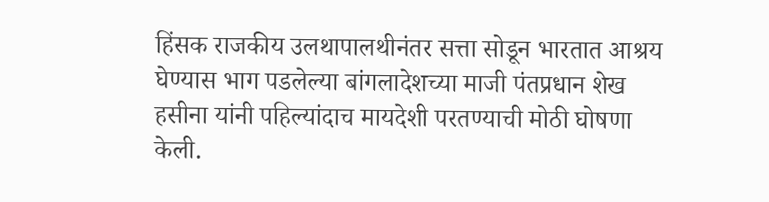हिंसक राजकीय उलथापालथीनंतर सत्ता सोडून भारतात आश्रय घेण्यास भाग पडलेल्या बांगलादेशच्या माजी पंतप्रधान शेख हसीना यांनी पहिल्यांदाच मायदेशी परतण्याची मोठी घोषणा केली.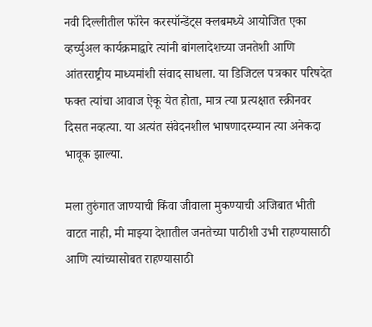नवी दिल्लीतील फॉरेन करस्पॉन्डेंट्स क्लबमध्ये आयोजित एका व्हर्च्युअल कार्यक्रमाद्वारे त्यांनी बांगलादेशच्या जनतेशी आणि आंतरराष्ट्रीय माध्यमांशी संवाद साधला. या डिजिटल पत्रकार परिषदेत फक्त त्यांचा आवाज ऐकू येत होता, मात्र त्या प्रत्यक्षात स्क्रीनवर दिसत नव्हत्या. या अत्यंत संवेदनशील भाषणादरम्यान त्या अनेकदा भावूक झाल्या.

मला तुरुंगात जाण्याची किंवा जीवाला मुकण्याची अजिबात भीती वाटत नाही, मी माझ्या देशातील जनतेच्या पाठीशी उभी राहण्यासाठी आणि त्यांच्यासोबत राहण्यासाठी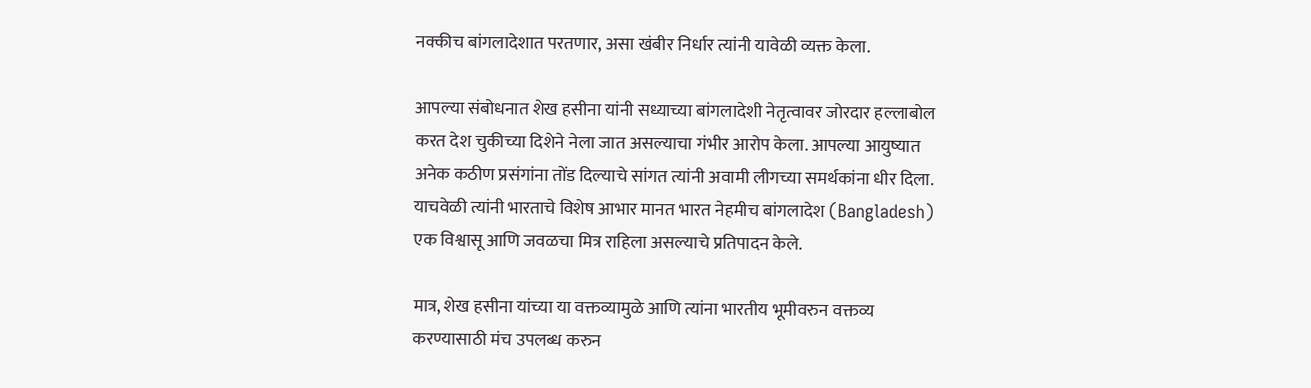नक्कीच बांगलादेशात परतणार, असा खंबीर निर्धार त्यांनी यावेळी व्यक्त केला.

आपल्या संबोधनात शेख हसीना यांनी सध्याच्या बांगलादेशी नेतृत्वावर जोरदार हल्लाबोल करत देश चुकीच्या दिशेने नेला जात असल्याचा गंभीर आरोप केला. आपल्या आयुष्यात अनेक कठीण प्रसंगांना तोंड दिल्याचे सांगत त्यांनी अवामी लीगच्या समर्थकांना धीर दिला. याचवेळी त्यांनी भारताचे विशेष आभार मानत भारत नेहमीच बांगलादेश (Bangladesh) एक विश्वासू आणि जवळचा मित्र राहिला असल्याचे प्रतिपादन केले.

मात्र, शेख हसीना यांच्या या वक्तव्यामुळे आणि त्यांना भारतीय भूमीवरुन वक्तव्य करण्यासाठी मंच उपलब्ध करुन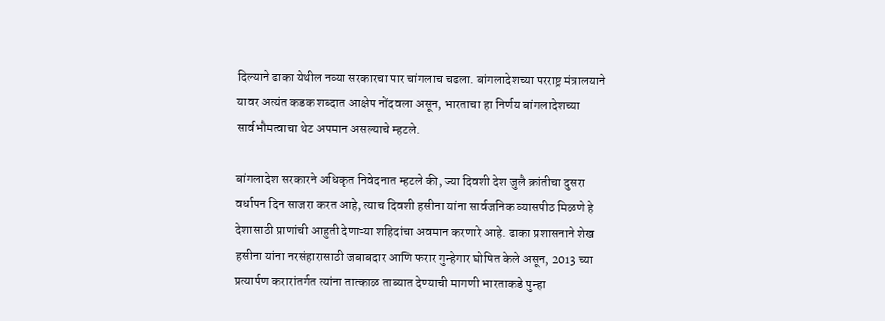दिल्याने ढाका येथील नव्या सरकारचा पार चांगलाच चढला. बांगलादेशच्या परराष्ट्र मंत्रालयाने यावर अत्यंत कडक शब्दात आक्षेप नोंदवला असून, भारताचा हा निर्णय बांगलादेशच्या सार्वभौमत्वाचा थेट अपमान असल्याचे म्हटले.

बांगलादेश सरकारने अधिकृत निवेदनात म्हटले की, ज्या दिवशी देश जुलै क्रांतीचा दुसरा वर्धापन दिन साजरा करत आहे, त्याच दिवशी हसीना यांना सार्वजनिक व्यासपीठ मिळणे हे देशासाठी प्राणांची आहुती देणाऱ्या शहिदांचा अवमान करणारे आहे. ढाका प्रशासनाने शेख हसीना यांना नरसंहारासाठी जबाबदार आणि फरार गुन्हेगार घोषित केले असून, 2013 च्या प्रत्यार्पण करारांतर्गत त्यांना तात्काळ ताब्यात देण्याची मागणी भारताकडे पुन्हा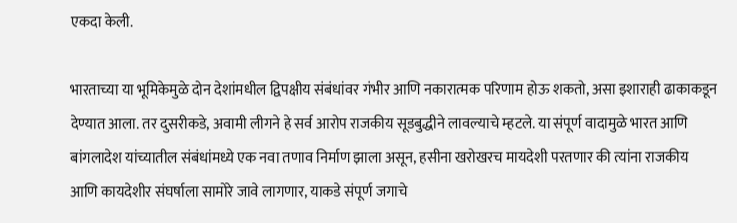एकदा केली.

भारताच्या या भूमिकेमुळे दोन देशांमधील द्विपक्षीय संबंधांवर गंभीर आणि नकारात्मक परिणाम होऊ शकतो, असा इशाराही ढाकाकडून देण्यात आला. तर दुसरीकडे, अवामी लीगने हे सर्व आरोप राजकीय सूडबुद्धीने लावल्याचे म्हटले. या संपूर्ण वादामुळे भारत आणि बांगलादेश यांच्यातील संबंधांमध्ये एक नवा तणाव निर्माण झाला असून, हसीना खरोखरच मायदेशी परतणार की त्यांना राजकीय आणि कायदेशीर संघर्षाला सामोरे जावे लागणार, याकडे संपूर्ण जगाचे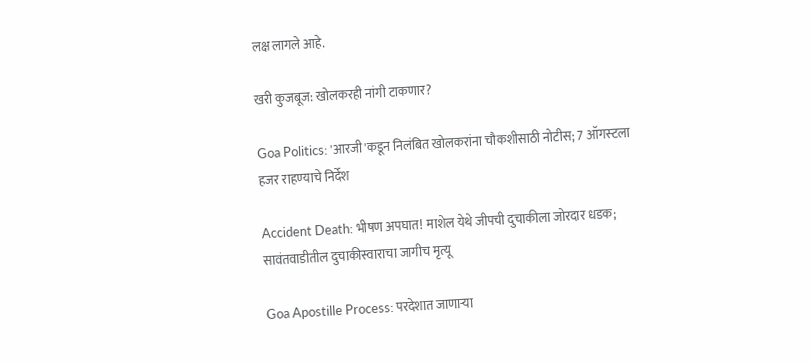लक्ष लागले आहे.

खरी कुजबूज: खोलकरही नांगी टाकणार?

Goa Politics: 'आरजी'कडून निलंबित खोलकरांना चौकशीसाठी नोटीस; 7 ऑगस्‍टला हजर राहण्‍याचे निर्देश

Accident Death: भीषण अपघात! माशेल येथे जीपची दुचाकीला जोरदार धडक; सावंतवाडीतील दुचाकीस्वाराचा जागीच मृत्यू

Goa Apostille Process: परदेशात जाणाऱ्या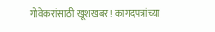गोवेकरांसाठी खूशखबर! कागदपत्रांच्या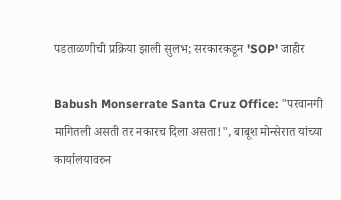पडताळणीची प्रक्रिया झाली सुलभ; सरकारकडून 'SOP' जाहीर

Babush Monserrate Santa Cruz Office: "परवानगी मागितली असती तर नकारच दिला असता!", बाबूश मोन्सेरात यांच्या कार्यालयावरुन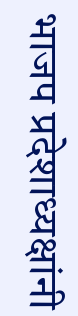भाजप प्रदेशाध्यक्षांनी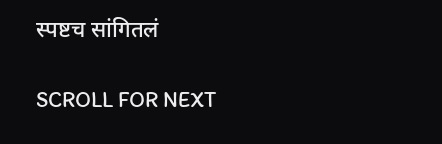स्पष्टच सांगितलं

SCROLL FOR NEXT